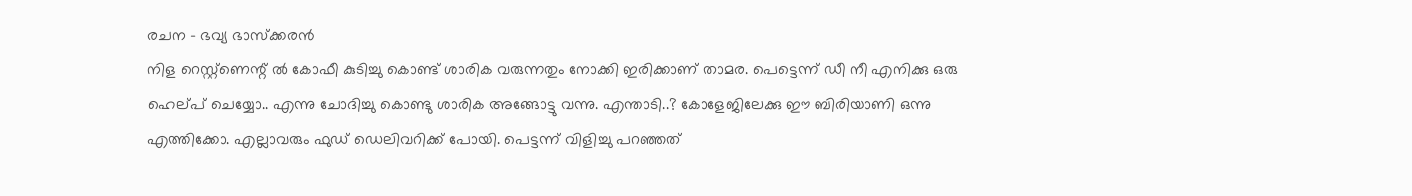രചന – ഭവ്യ ഭാസ്ക്കരൻ
നിള റെസ്റ്റ്ണെന്റ് ൽ കോഫീ കുടിച്ചു കൊണ്ട് ശാരിക വരുന്നതും നോക്കി ഇരിക്കാണ് താമര. പെട്ടെന്ന് ഡീ നീ എനിക്കു ഒരു ഹെല്പ് ചെയ്യോ.. എന്നു ചോദിച്ചു കൊണ്ടു ശാരിക അങ്ങോട്ടു വന്നു. എന്താടി..? കോളേജിലേക്കു ഈ ബിരിയാണി ഒന്നു എത്തിക്കോ. എല്ലാവരും ഫുഡ് ഡെലിവറിക്ക് പോയി. പെട്ടന്ന് വിളിച്ചു പറഞ്ഞത്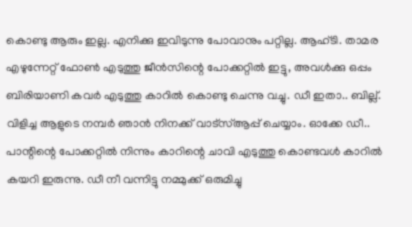കൊണ്ടു ആരും ഇല്ല. എനിക്കു ഇവിടുന്നു പോവാനും പറ്റില്ല. ആഹ്ടി. താമര എഴുന്നേറ്റ് ഫോൺ എടുത്തു ജീൻസിന്റെ പോക്കറ്റിൽ ഇട്ടു, അവൾക്കു ഒപ്പം ബിരിയാണി കവർ എടുത്തു കാറിൽ കൊണ്ടു ചെന്നു വച്ചു. ഡീ ഇതാ.. ബില്ല്. വിളിച്ച ആളുടെ നമ്പർ ഞാൻ നിനക്ക് വാട്സ്ആപ്പ് ചെയ്യാം. ഓക്കേ ഡീ.. പാന്റിന്റെ പോക്കറ്റിൽ നിന്നും കാറിന്റെ ചാവി എടുത്തു കൊണ്ടവൾ കാറിൽ കയറി ഇരുന്നു. ഡീ നീ വന്നിട്ടു നമ്മുക്ക് ഒരുമിച്ചു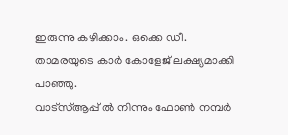ഇരുന്നു കഴിക്കാം. ഒക്കെ ഡീ. താമരയുടെ കാർ കോളേജ് ലക്ഷ്യമാക്കി പാഞ്ഞു.
വാട്സ്ആപ്പ് ൽ നിന്നും ഫോൺ നമ്പർ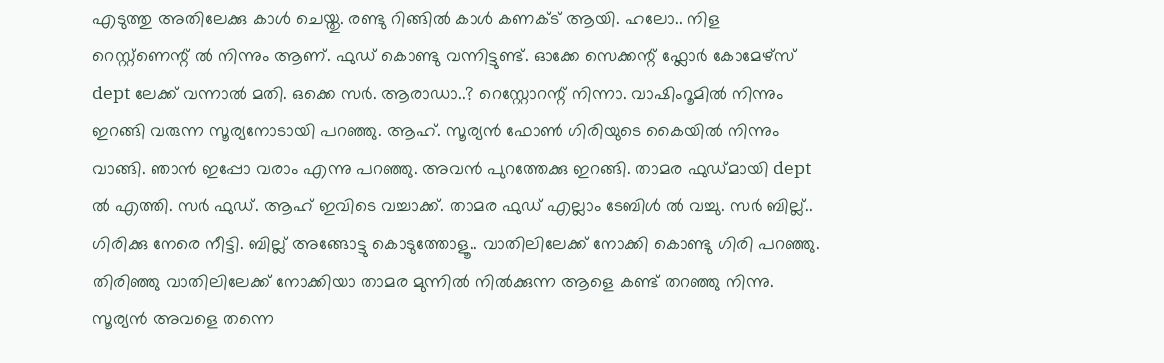എടുത്തു അതിലേക്കു കാൾ ചെയ്തു. രണ്ടു റിങ്ങിൽ കാൾ കണക്ട് ആയി. ഹലോ.. നിള റെസ്റ്റ്ണെന്റ് ൽ നിന്നും ആണ്. ഫുഡ് കൊണ്ടു വന്നിട്ടുണ്ട്. ഓക്കേ സെക്കന്റ് ഫ്ലോർ കോമേഴ്സ് dept ലേക്ക് വന്നാൽ മതി. ഒക്കെ സർ. ആരാഡാ..? റെസ്റ്റോറന്റ് നിന്നാ. വാഷിംറൂമിൽ നിന്നും ഇറങ്ങി വരുന്ന സൂര്യനോടായി പറഞ്ഞു. ആഹ്. സൂര്യൻ ഫോൺ ഗിരിയുടെ കൈയിൽ നിന്നും വാങ്ങി. ഞാൻ ഇപ്പോ വരാം എന്നു പറഞ്ഞു. അവൻ പുറത്തേക്കു ഇറങ്ങി. താമര ഫുഡ്മായി dept ൽ എത്തി. സർ ഫുഡ്. ആഹ് ഇവിടെ വച്ചാക്ക്. താമര ഫുഡ് എല്ലാം ടേബിൾ ൽ വച്ചു. സർ ബില്ല്.. ഗിരിക്കു നേരെ നീട്ടി. ബില്ല് അങ്ങോട്ടു കൊടുത്തോളൂ.. വാതിലിലേക്ക് നോക്കി കൊണ്ടു ഗിരി പറഞ്ഞു. തിരിഞ്ഞു വാതിലിലേക്ക് നോക്കിയാ താമര മുന്നിൽ നിൽക്കുന്ന ആളെ കണ്ട് തറഞ്ഞു നിന്നു.
സൂര്യൻ അവളെ തന്നെ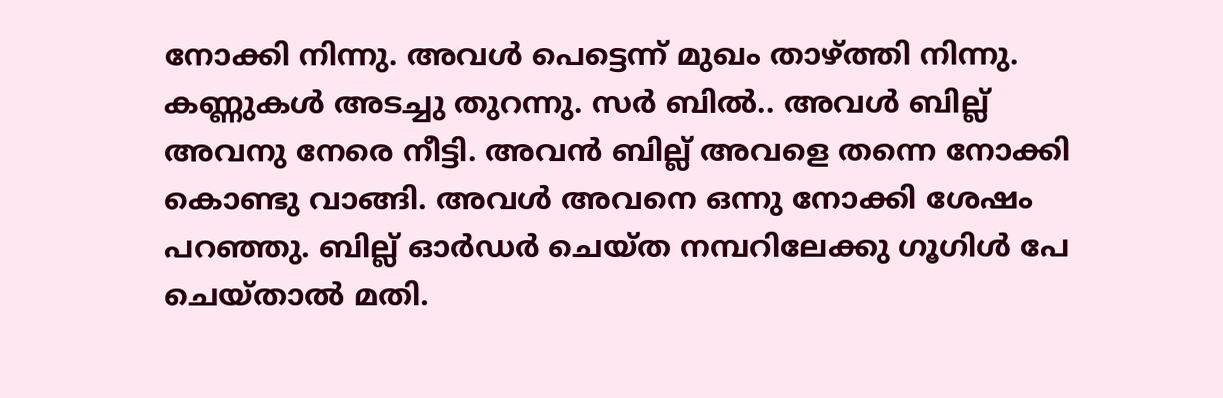നോക്കി നിന്നു. അവൾ പെട്ടെന്ന് മുഖം താഴ്ത്തി നിന്നു. കണ്ണുകൾ അടച്ചു തുറന്നു. സർ ബിൽ.. അവൾ ബില്ല് അവനു നേരെ നീട്ടി. അവൻ ബില്ല് അവളെ തന്നെ നോക്കി കൊണ്ടു വാങ്ങി. അവൾ അവനെ ഒന്നു നോക്കി ശേഷം പറഞ്ഞു. ബില്ല് ഓർഡർ ചെയ്ത നമ്പറിലേക്കു ഗൂഗിൾ പേ ചെയ്താൽ മതി.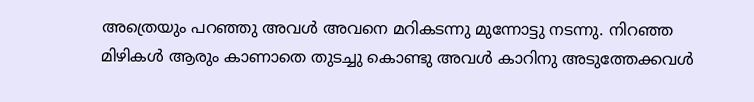അത്രെയും പറഞ്ഞു അവൾ അവനെ മറികടന്നു മുന്നോട്ടു നടന്നു. നിറഞ്ഞ മിഴികൾ ആരും കാണാതെ തുടച്ചു കൊണ്ടു അവൾ കാറിനു അടുത്തേക്കവൾ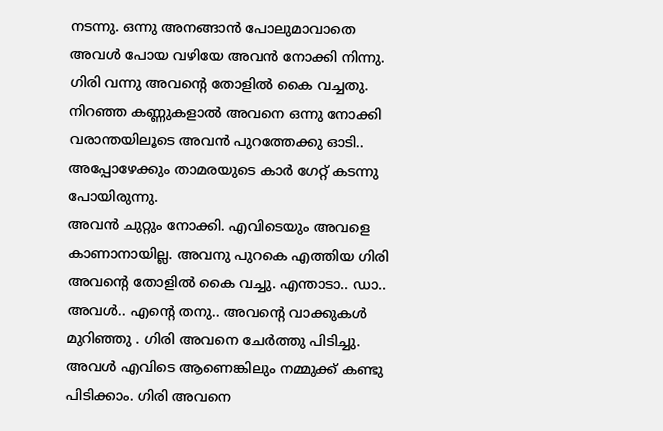നടന്നു. ഒന്നു അനങ്ങാൻ പോലുമാവാതെ അവൾ പോയ വഴിയേ അവൻ നോക്കി നിന്നു. ഗിരി വന്നു അവന്റെ തോളിൽ കൈ വച്ചതു. നിറഞ്ഞ കണ്ണുകളാൽ അവനെ ഒന്നു നോക്കി വരാന്തയിലൂടെ അവൻ പുറത്തേക്കു ഓടി.. അപ്പോഴേക്കും താമരയുടെ കാർ ഗേറ്റ് കടന്നു പോയിരുന്നു.
അവൻ ചുറ്റും നോക്കി. എവിടെയും അവളെ കാണാനായില്ല. അവനു പുറകെ എത്തിയ ഗിരി അവന്റെ തോളിൽ കൈ വച്ചു. എന്താടാ.. ഡാ.. അവൾ.. എന്റെ തനു.. അവന്റെ വാക്കുകൾ മുറിഞ്ഞു . ഗിരി അവനെ ചേർത്തു പിടിച്ചു. അവൾ എവിടെ ആണെങ്കിലും നമ്മുക്ക് കണ്ടു പിടിക്കാം. ഗിരി അവനെ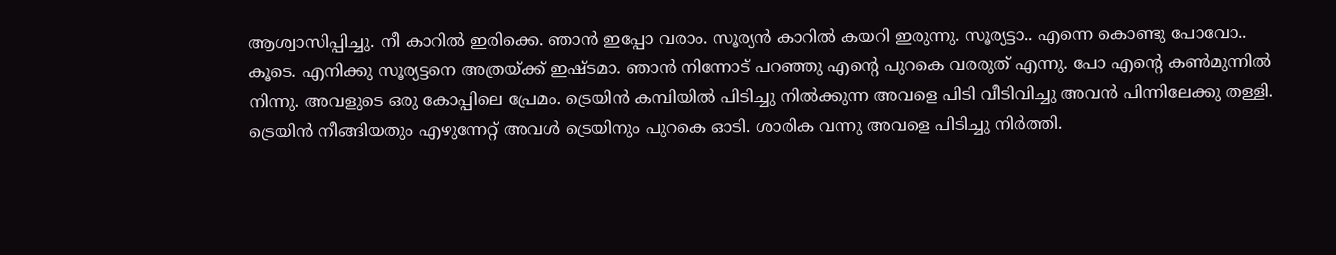ആശ്വാസിപ്പിച്ചു. നീ കാറിൽ ഇരിക്കെ. ഞാൻ ഇപ്പോ വരാം. സൂര്യൻ കാറിൽ കയറി ഇരുന്നു. സൂര്യട്ടാ.. എന്നെ കൊണ്ടു പോവോ.. കൂടെ. എനിക്കു സൂര്യട്ടനെ അത്രയ്ക്ക് ഇഷ്ടമാ. ഞാൻ നിന്നോട് പറഞ്ഞു എന്റെ പുറകെ വരരുത് എന്നു. പോ എന്റെ കൺമുന്നിൽ നിന്നു. അവളുടെ ഒരു കോപ്പിലെ പ്രേമം. ട്രെയിൻ കമ്പിയിൽ പിടിച്ചു നിൽക്കുന്ന അവളെ പിടി വീടിവിച്ചു അവൻ പിന്നിലേക്കു തള്ളി. ട്രെയിൻ നീങ്ങിയതും എഴുന്നേറ്റ് അവൾ ട്രെയിനും പുറകെ ഓടി. ശാരിക വന്നു അവളെ പിടിച്ചു നിർത്തി.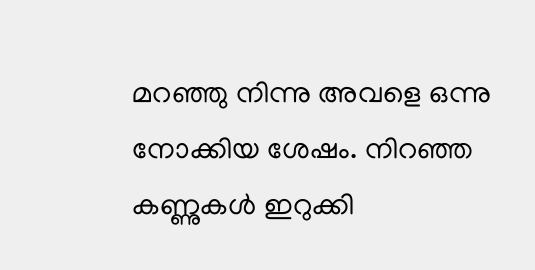മറഞ്ഞു നിന്നു അവളെ ഒന്നു നോക്കിയ ശേഷം. നിറഞ്ഞ കണ്ണുകൾ ഇറുക്കി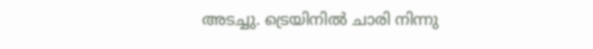അടച്ചു. ട്രെയിനിൽ ചാരി നിന്നു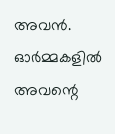അവൻ. ഓർമ്മകളിൽ അവന്റെ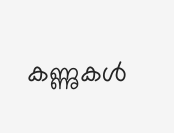കണ്ണുകൾ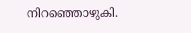നിറഞ്ഞൊഴുകി.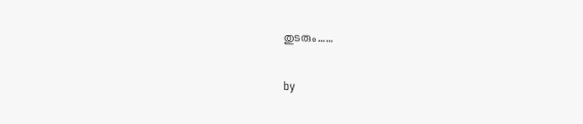തുടരും……

by